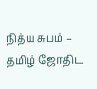நித்ய சுபம் – தமிழ் ஜோதிட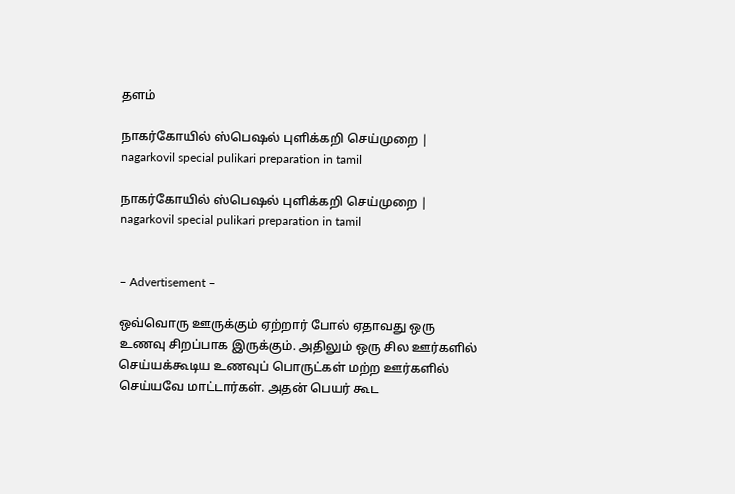தளம்

நாகர்கோயில் ஸ்பெஷல் புளிக்கறி செய்முறை | nagarkovil special pulikari preparation in tamil

நாகர்கோயில் ஸ்பெஷல் புளிக்கறி செய்முறை | nagarkovil special pulikari preparation in tamil


– Advertisement –

ஒவ்வொரு ஊருக்கும் ஏற்றார் போல் ஏதாவது ஒரு உணவு சிறப்பாக இருக்கும். அதிலும் ஒரு சில ஊர்களில் செய்யக்கூடிய உணவுப் பொருட்கள் மற்ற ஊர்களில் செய்யவே மாட்டார்கள். அதன் பெயர் கூட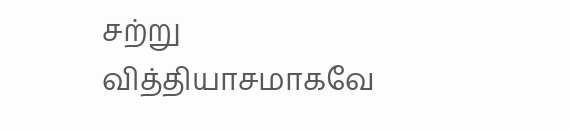சற்று வித்தியாசமாகவே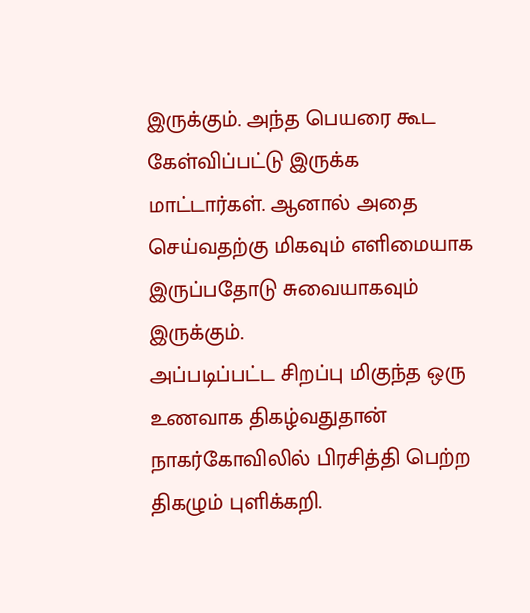இருக்கும். அந்த பெயரை கூட கேள்விப்பட்டு இருக்க மாட்டார்கள். ஆனால் அதை செய்வதற்கு மிகவும் எளிமையாக இருப்பதோடு சுவையாகவும் இருக்கும்.
அப்படிப்பட்ட சிறப்பு மிகுந்த ஒரு உணவாக திகழ்வதுதான் நாகர்கோவிலில் பிரசித்தி பெற்ற திகழும் புளிக்கறி.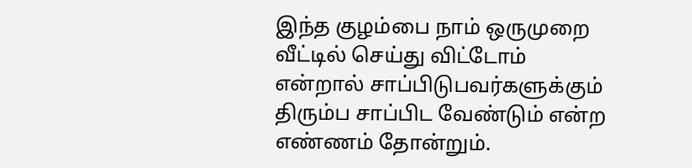இந்த குழம்பை நாம் ஒருமுறை வீட்டில் செய்து விட்டோம் என்றால் சாப்பிடுபவர்களுக்கும் திரும்ப சாப்பிட வேண்டும் என்ற எண்ணம் தோன்றும்.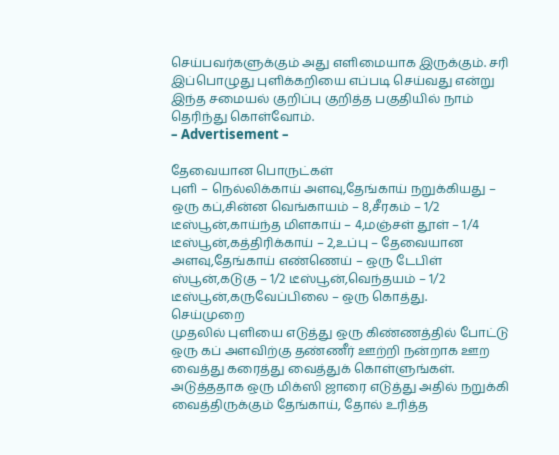செய்பவர்களுக்கும் அது எளிமையாக இருக்கும். சரி இப்பொழுது புளிக்கறியை எப்படி செய்வது என்று இந்த சமையல் குறிப்பு குறித்த பகுதியில் நாம் தெரிந்து கொள்வோம்.
– Advertisement –

தேவையான பொருட்கள்
புளி – நெல்லிக்காய் அளவு,தேங்காய் நறுக்கியது – ஒரு கப்,சின்ன வெங்காயம் – 8,சீரகம் – 1/2 டீஸ்பூன்,காய்ந்த மிளகாய் – 4,மஞ்சள் தூள் – 1/4 டீஸ்பூன்,கத்திரிக்காய் – 2,உப்பு – தேவையான அளவு,தேங்காய் எண்ணெய் – ஒரு டேபிள் ஸ்பூன்,கடுகு – 1/2 டீஸ்பூன்,வெந்தயம் – 1/2 டீஸ்பூன்,கருவேப்பிலை – ஒரு கொத்து.
செய்முறை
முதலில் புளியை எடுத்து ஒரு கிண்ணத்தில் போட்டு ஒரு கப் அளவிற்கு தண்ணீர் ஊற்றி நன்றாக ஊற வைத்து கரைத்து வைத்துக் கொள்ளுங்கள். அடுத்ததாக ஒரு மிக்ஸி ஜாரை எடுத்து அதில் நறுக்கி வைத்திருக்கும் தேங்காய், தோல் உரித்த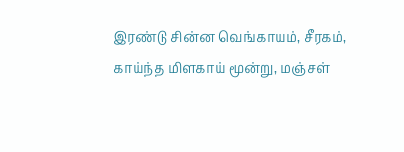இரண்டு சின்ன வெங்காயம், சீரகம், காய்ந்த மிளகாய் மூன்று, மஞ்சள்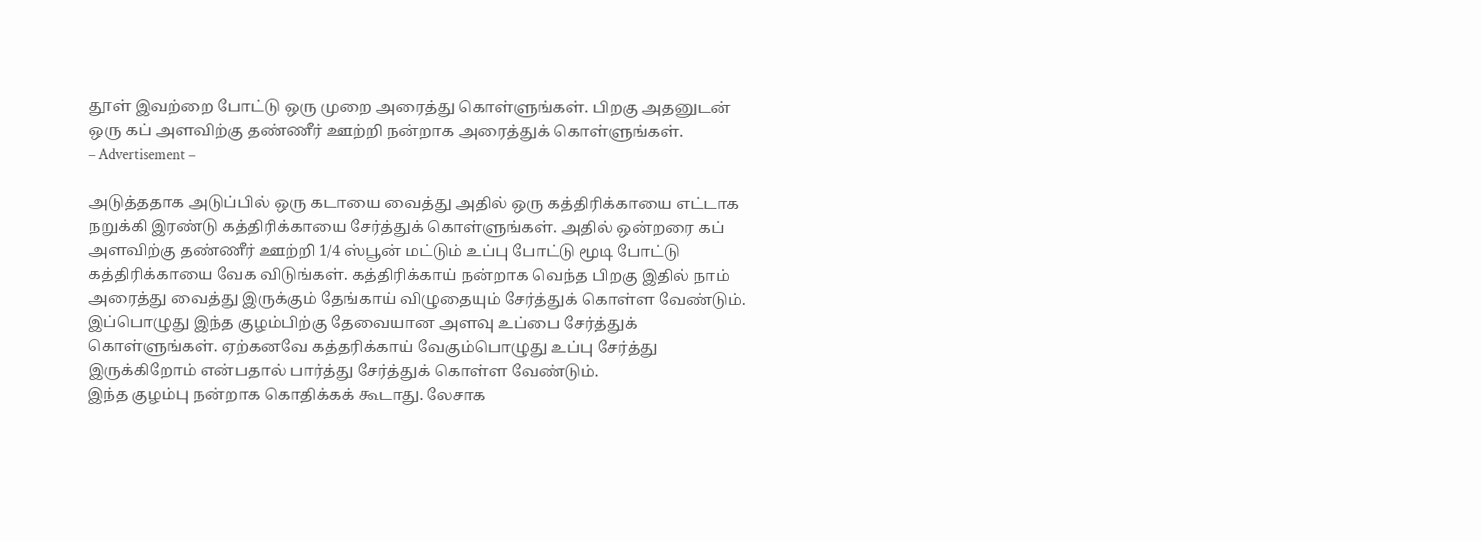தூள் இவற்றை போட்டு ஒரு முறை அரைத்து கொள்ளுங்கள். பிறகு அதனுடன் ஒரு கப் அளவிற்கு தண்ணீர் ஊற்றி நன்றாக அரைத்துக் கொள்ளுங்கள்.
– Advertisement –

அடுத்ததாக அடுப்பில் ஒரு கடாயை வைத்து அதில் ஒரு கத்திரிக்காயை எட்டாக நறுக்கி இரண்டு கத்திரிக்காயை சேர்த்துக் கொள்ளுங்கள். அதில் ஒன்றரை கப் அளவிற்கு தண்ணீர் ஊற்றி 1/4 ஸ்பூன் மட்டும் உப்பு போட்டு மூடி போட்டு கத்திரிக்காயை வேக விடுங்கள். கத்திரிக்காய் நன்றாக வெந்த பிறகு இதில் நாம் அரைத்து வைத்து இருக்கும் தேங்காய் விழுதையும் சேர்த்துக் கொள்ள வேண்டும். இப்பொழுது இந்த குழம்பிற்கு தேவையான அளவு உப்பை சேர்த்துக் கொள்ளுங்கள். ஏற்கனவே கத்தரிக்காய் வேகும்பொழுது உப்பு சேர்த்து இருக்கிறோம் என்பதால் பார்த்து சேர்த்துக் கொள்ள வேண்டும்.
இந்த குழம்பு நன்றாக கொதிக்கக் கூடாது. லேசாக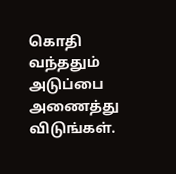கொதி வந்ததும் அடுப்பை அணைத்து விடுங்கள்.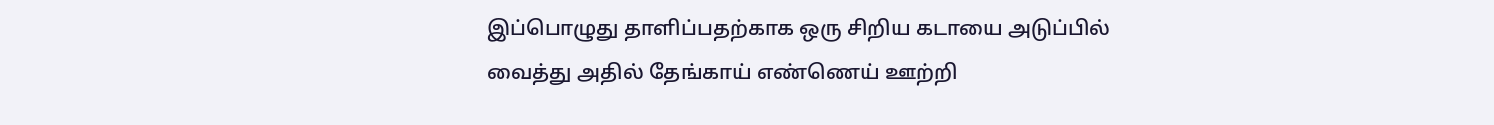இப்பொழுது தாளிப்பதற்காக ஒரு சிறிய கடாயை அடுப்பில் வைத்து அதில் தேங்காய் எண்ணெய் ஊற்றி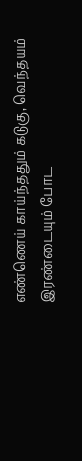எண்ணெய் காய்ந்ததும் கடுகு, வெந்தயம் இரண்டையும் போட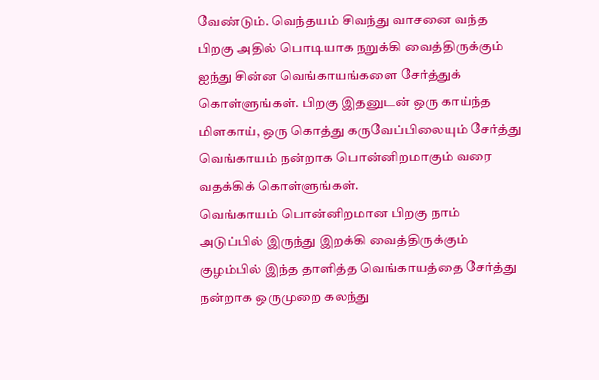வேண்டும். வெந்தயம் சிவந்து வாசனை வந்த பிறகு அதில் பொடியாக நறுக்கி வைத்திருக்கும் ஐந்து சின்ன வெங்காயங்களை சேர்த்துக் கொள்ளுங்கள். பிறகு இதனுடன் ஒரு காய்ந்த மிளகாய், ஒரு கொத்து கருவேப்பிலையும் சேர்த்து வெங்காயம் நன்றாக பொன்னிறமாகும் வரை வதக்கிக் கொள்ளுங்கள்.
வெங்காயம் பொன்னிறமான பிறகு நாம் அடுப்பில் இருந்து இறக்கி வைத்திருக்கும் குழம்பில் இந்த தாளித்த வெங்காயத்தை சேர்த்து நன்றாக ஒருமுறை கலந்து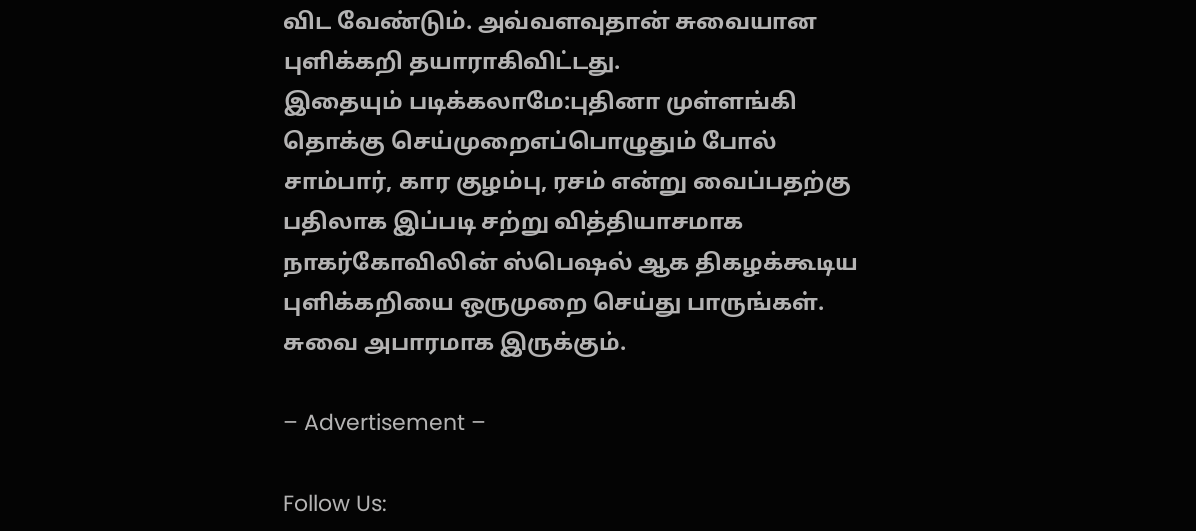விட வேண்டும். அவ்வளவுதான் சுவையான புளிக்கறி தயாராகிவிட்டது.
இதையும் படிக்கலாமே:புதினா முள்ளங்கி தொக்கு செய்முறைஎப்பொழுதும் போல் சாம்பார், கார குழம்பு, ரசம் என்று வைப்பதற்கு பதிலாக இப்படி சற்று வித்தியாசமாக நாகர்கோவிலின் ஸ்பெஷல் ஆக திகழக்கூடிய புளிக்கறியை ஒருமுறை செய்து பாருங்கள். சுவை அபாரமாக இருக்கும்.

– Advertisement –

Follow Us: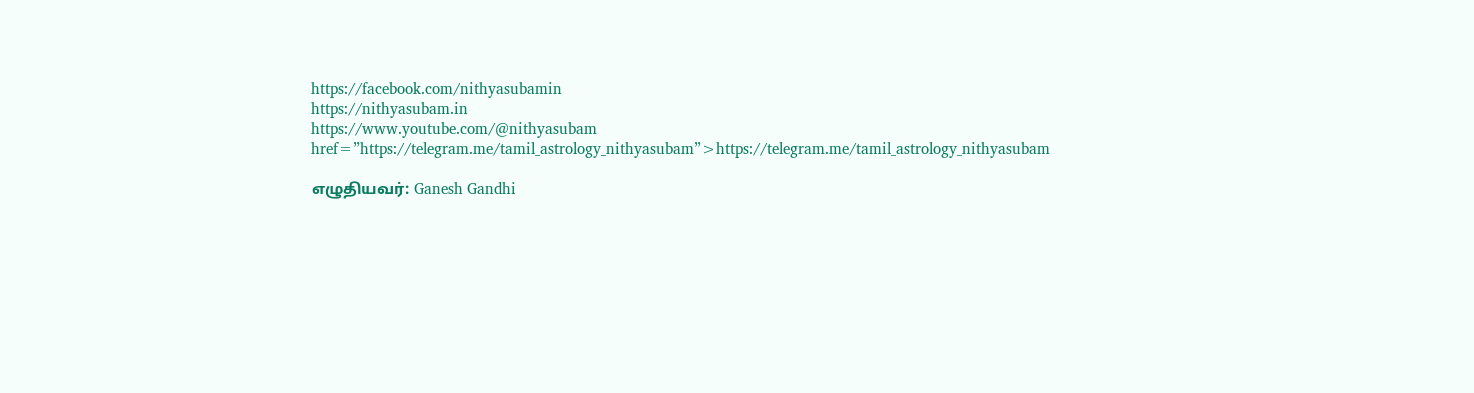https://facebook.com/nithyasubamin
https://nithyasubam.in
https://www.youtube.com/@nithyasubam
href=”https://telegram.me/tamil_astrology_nithyasubam”>https://telegram.me/tamil_astrology_nithyasubam

எழுதியவர்: Ganesh Gandhi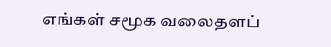எங்கள் சமூக வலைதளப்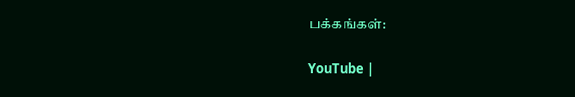பக்கங்கள்:

YouTube |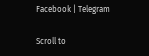Facebook | Telegram

Scroll to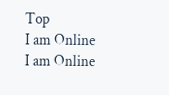Top
I am Online
I am Online